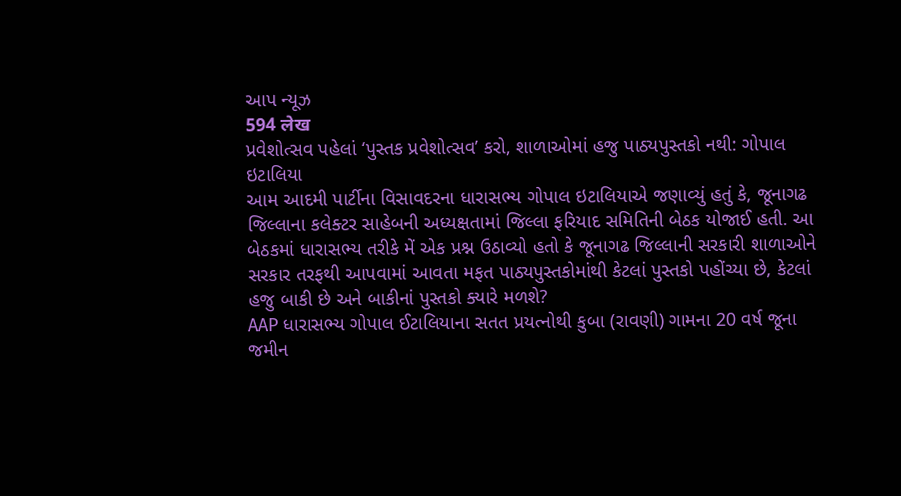આપ ન્યૂઝ
594 लेख
પ્રવેશોત્સવ પહેલાં ‘પુસ્તક પ્રવેશોત્સવ’ કરો, શાળાઓમાં હજુ પાઠ્યપુસ્તકો નથી: ગોપાલ ઇટાલિયા
આમ આદમી પાર્ટીના વિસાવદરના ધારાસભ્ય ગોપાલ ઇટાલિયાએ જણાવ્યું હતું કે, જૂનાગઢ જિલ્લાના કલેક્ટર સાહેબની અધ્યક્ષતામાં જિલ્લા ફરિયાદ સમિતિની બેઠક યોજાઈ હતી. આ બેઠકમાં ધારાસભ્ય તરીકે મેં એક પ્રશ્ન ઉઠાવ્યો હતો કે જૂનાગઢ જિલ્લાની સરકારી શાળાઓને સરકાર તરફથી આપવામાં આવતા મફત પાઠ્યપુસ્તકોમાંથી કેટલાં પુસ્તકો પહોંચ્યા છે, કેટલાં હજુ બાકી છે અને બાકીનાં પુસ્તકો ક્યારે મળશે?
AAP ધારાસભ્ય ગોપાલ ઈટાલિયાના સતત પ્રયત્નોથી કુબા (રાવણી) ગામના 20 વર્ષ જૂના જમીન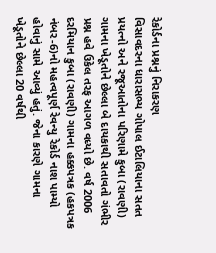રેકોર્ડના પ્રશ્નનું નિરાકરણ
વિસાવદરના ધારાસભ્ય ગોપાલ ઈટાલિયાના સતત પ્રયત્નો અને રજૂઆતોના પરિણામે કુબા (રાવણી) ગામના ખેડૂતોને છેલ્લા બે દાયકાથી સતાવતો ગંભીર પ્રશ્ન હવે ઉકેલ તરફ આગળ વધ્યો છે. વર્ષ 2006 દરમિયાન કુબા (રાવણી) ગામના હક્કપત્રક (હકપત્રક નંબર-6)નો મહત્વપૂર્ણ રેવન્યુ રેકોર્ડ નાશ પામ્યો હોવાનું સામે આવ્યું હતું. જેના કારણે ગામના ખેડૂતોને છેલ્લા 20 વર્ષથી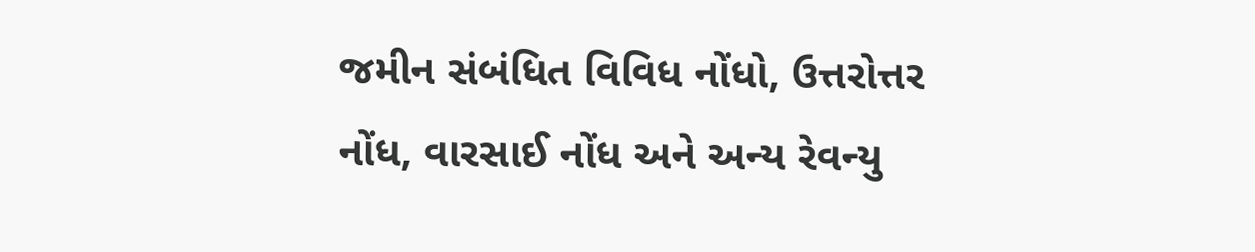જમીન સંબંધિત વિવિધ નોંધો, ઉત્તરોત્તર નોંધ, વારસાઈ નોંધ અને અન્ય રેવન્યુ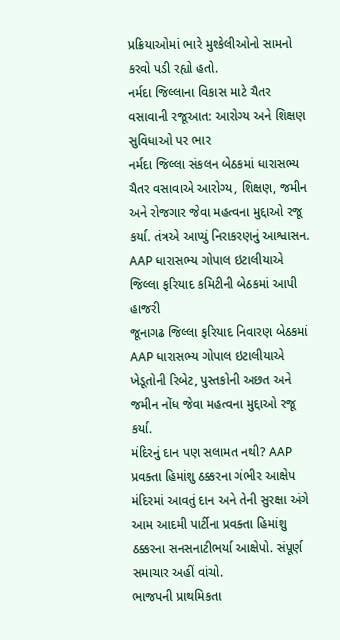પ્રક્રિયાઓમાં ભારે મુશ્કેલીઓનો સામનો કરવો પડી રહ્યો હતો.
નર્મદા જિલ્લાના વિકાસ માટે ચૈતર વસાવાની રજૂઆત: આરોગ્ય અને શિક્ષણ સુવિધાઓ પર ભાર
નર્મદા જિલ્લા સંકલન બેઠકમાં ધારાસભ્ય ચૈતર વસાવાએ આરોગ્ય, શિક્ષણ, જમીન અને રોજગાર જેવા મહત્વના મુદ્દાઓ રજૂ કર્યા. તંત્રએ આપ્યું નિરાકરણનું આશ્વાસન.
AAP ધારાસભ્ય ગોપાલ ઇટાલીયાએ જિલ્લા ફરિયાદ કમિટીની બેઠકમાં આપી હાજરી
જૂનાગઢ જિલ્લા ફરિયાદ નિવારણ બેઠકમાં AAP ધારાસભ્ય ગોપાલ ઇટાલીયાએ ખેડૂતોની રિબેટ, પુસ્તકોની અછત અને જમીન નોંધ જેવા મહત્વના મુદ્દાઓ રજૂ કર્યા.
મંદિરનું દાન પણ સલામત નથી? AAP પ્રવક્તા હિમાંશુ ઠક્કરના ગંભીર આક્ષેપ
મંદિરમાં આવતું દાન અને તેની સુરક્ષા અંગે આમ આદમી પાર્ટીના પ્રવક્તા હિમાંશુ ઠક્કરના સનસનાટીભર્યા આક્ષેપો. સંપૂર્ણ સમાચાર અહીં વાંચો.
ભાજપની પ્રાથમિકતા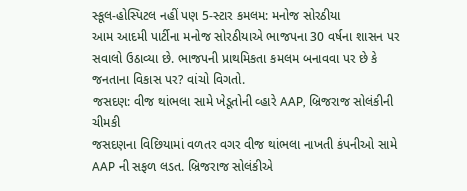સ્કૂલ-હોસ્પિટલ નહીં પણ 5-સ્ટાર કમલમ: મનોજ સોરઠીયા
આમ આદમી પાર્ટીના મનોજ સોરઠીયાએ ભાજપના 30 વર્ષના શાસન પર સવાલો ઉઠાવ્યા છે. ભાજપની પ્રાથમિકતા કમલમ બનાવવા પર છે કે જનતાના વિકાસ પર? વાંચો વિગતો.
જસદણ: વીજ થાંભલા સામે ખેડૂતોની વ્હારે AAP, બ્રિજરાજ સોલંકીની ચીમકી
જસદણના વિછિયામાં વળતર વગર વીજ થાંભલા નાખતી કંપનીઓ સામે AAP ની સફળ લડત. બ્રિજરાજ સોલંકીએ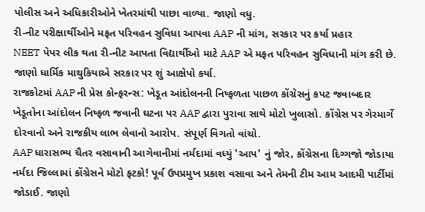પોલીસ અને અધિકારીઓને ખેતરમાંથી પાછા વાળ્યા. જાણો વધુ.
રી-નીટ પરીક્ષાર્થીઓને મફત પરિવહન સુવિધા આપવા AAP ની માંગ, સરકાર પર કર્યા પ્રહાર
NEET પેપર લીક થતા રી-નીટ આપતા વિદ્યાર્થીઓ માટે AAP એ મફત પરિવહન સુવિધાની માંગ કરી છે. જાણો ધાર્મિક માથુકિયાએ સરકાર પર શું આક્ષેપો કર્યા.
રાજકોટમાં AAP ની પ્રેસ કોન્ફરન્સ: ખેડૂત આંદોલનની નિષ્ફળતા પાછળ કોંગ્રેસનું કપટ જવાબદાર
ખેડૂતોના આંદોલન નિષ્ફળ જવાની ઘટના પર AAP દ્વારા પુરાવા સાથે મોટો ખુલાસો. કોંગ્રેસ પર ગેરમાર્ગે દોરવાનો અને રાજકીય લાભ લેવાનો આરોપ. સંપૂર્ણ વિગતો વાંચો.
AAP ધારાસભ્ય ચૈતર વસાવાની આગેવાનીમાં નર્મદામાં વધ્યું 'આપ' નું જોર, કોંગ્રેસના દિગ્ગજો જોડાયા
નર્મદા જિલ્લામાં કોંગ્રેસને મોટો ફટકો! પૂર્વ ઉપપ્રમુખ પ્રકાશ વસાવા અને તેમની ટીમ આમ આદમી પાર્ટીમાં જોડાઈ. જાણો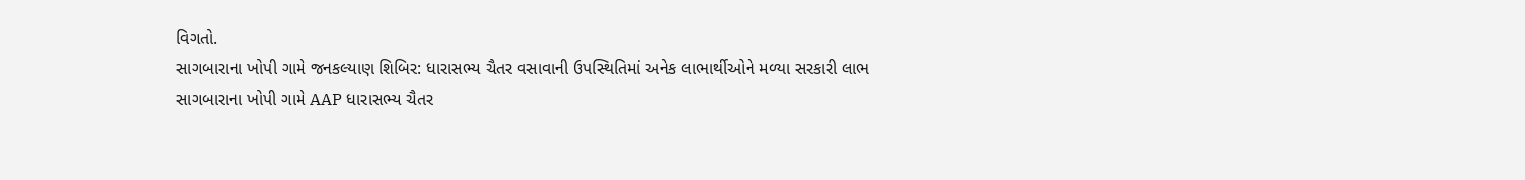વિગતો.
સાગબારાના ખોપી ગામે જનકલ્યાણ શિબિર: ધારાસભ્ય ચૈતર વસાવાની ઉપસ્થિતિમાં અનેક લાભાર્થીઓને મળ્યા સરકારી લાભ
સાગબારાના ખોપી ગામે AAP ધારાસભ્ય ચૈતર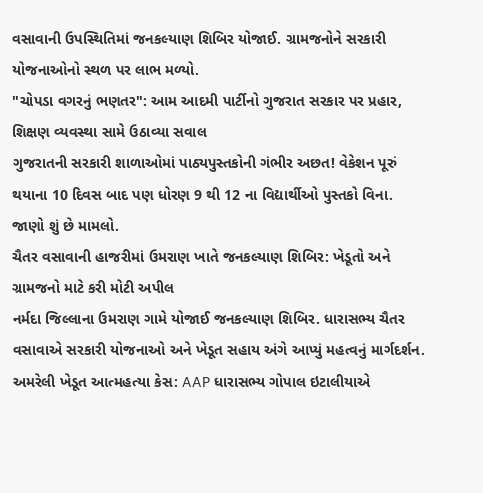વસાવાની ઉપસ્થિતિમાં જનકલ્યાણ શિબિર યોજાઈ. ગ્રામજનોને સરકારી યોજનાઓનો સ્થળ પર લાભ મળ્યો.
"ચોપડા વગરનું ભણતર": આમ આદમી પાર્ટીનો ગુજરાત સરકાર પર પ્રહાર, શિક્ષણ વ્યવસ્થા સામે ઉઠાવ્યા સવાલ
ગુજરાતની સરકારી શાળાઓમાં પાઠ્યપુસ્તકોની ગંભીર અછત! વેકેશન પૂરું થયાના 10 દિવસ બાદ પણ ધોરણ 9 થી 12 ના વિદ્યાર્થીઓ પુસ્તકો વિના. જાણો શું છે મામલો.
ચૈતર વસાવાની હાજરીમાં ઉમરાણ ખાતે જનકલ્યાણ શિબિર: ખેડૂતો અને ગ્રામજનો માટે કરી મોટી અપીલ
નર્મદા જિલ્લાના ઉમરાણ ગામે યોજાઈ જનકલ્યાણ શિબિર. ધારાસભ્ય ચૈતર વસાવાએ સરકારી યોજનાઓ અને ખેડૂત સહાય અંગે આપ્યું મહત્વનું માર્ગદર્શન.
અમરેલી ખેડૂત આત્મહત્યા કેસ: AAP ધારાસભ્ય ગોપાલ ઇટાલીયાએ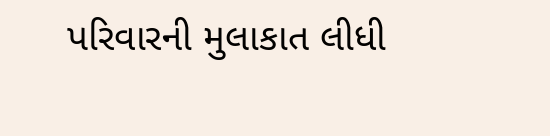પરિવારની મુલાકાત લીધી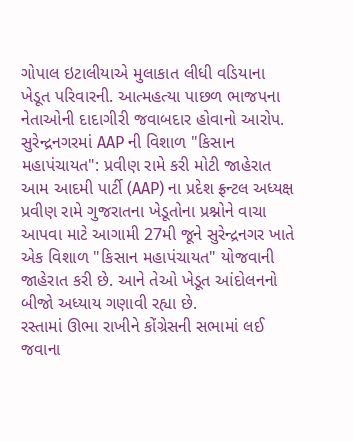ગોપાલ ઇટાલીયાએ મુલાકાત લીધી વડિયાના ખેડૂત પરિવારની. આત્મહત્યા પાછળ ભાજપના નેતાઓની દાદાગીરી જવાબદાર હોવાનો આરોપ.
સુરેન્દ્રનગરમાં AAP ની વિશાળ "કિસાન મહાપંચાયત": પ્રવીણ રામે કરી મોટી જાહેરાત
આમ આદમી પાર્ટી (AAP) ના પ્રદેશ ફ્રન્ટલ અધ્યક્ષ પ્રવીણ રામે ગુજરાતના ખેડૂતોના પ્રશ્નોને વાચા આપવા માટે આગામી 27મી જૂને સુરેન્દ્રનગર ખાતે એક વિશાળ "કિસાન મહાપંચાયત" યોજવાની જાહેરાત કરી છે. આને તેઓ ખેડૂત આંદોલનનો બીજો અધ્યાય ગણાવી રહ્યા છે.
રસ્તામાં ઊભા રાખીને કોંગ્રેસની સભામાં લઈ જવાના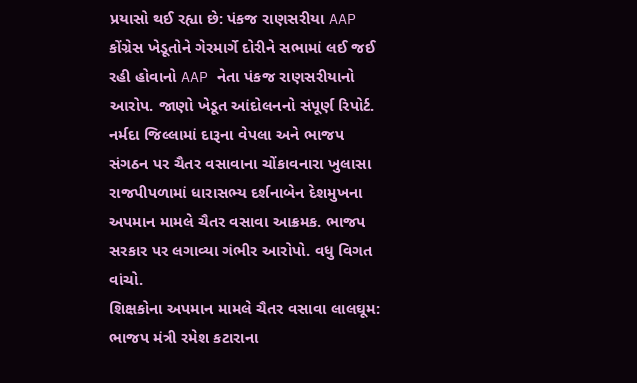પ્રયાસો થઈ રહ્યા છે: પંકજ રાણસરીયા AAP
કોંગ્રેસ ખેડૂતોને ગેરમાર્ગે દોરીને સભામાં લઈ જઈ રહી હોવાનો AAP નેતા પંકજ રાણસરીયાનો આરોપ. જાણો ખેડૂત આંદોલનનો સંપૂર્ણ રિપોર્ટ.
નર્મદા જિલ્લામાં દારૂના વેપલા અને ભાજપ સંગઠન પર ચૈતર વસાવાના ચોંકાવનારા ખુલાસા
રાજપીપળામાં ધારાસભ્ય દર્શનાબેન દેશમુખના અપમાન મામલે ચૈતર વસાવા આક્રમક. ભાજપ સરકાર પર લગાવ્યા ગંભીર આરોપો. વધુ વિગત વાંચો.
શિક્ષકોના અપમાન મામલે ચૈતર વસાવા લાલઘૂમ: ભાજપ મંત્રી રમેશ કટારાના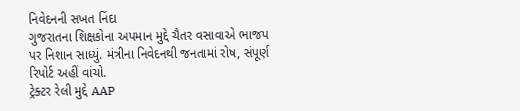નિવેદનની સખત નિંદા
ગુજરાતના શિક્ષકોના અપમાન મુદ્દે ચૈતર વસાવાએ ભાજપ પર નિશાન સાધ્યું. મંત્રીના નિવેદનથી જનતામાં રોષ, સંપૂર્ણ રિપોર્ટ અહીં વાંચો.
ટ્રેક્ટર રેલી મુદ્દે AAP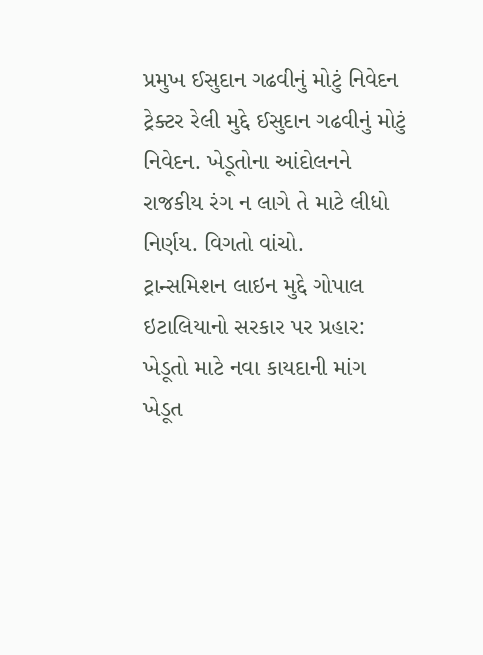પ્રમુખ ઈસુદાન ગઢવીનું મોટું નિવેદન
ટ્રેક્ટર રેલી મુદ્દે ઈસુદાન ગઢવીનું મોટું નિવેદન. ખેડૂતોના આંદોલનને રાજકીય રંગ ન લાગે તે માટે લીધો નિર્ણય. વિગતો વાંચો.
ટ્રાન્સમિશન લાઇન મુદ્દે ગોપાલ ઇટાલિયાનો સરકાર પર પ્રહાર: ખેડૂતો માટે નવા કાયદાની માંગ
ખેડૂત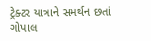ટ્રેક્ટર યાત્રાને સમર્થન છતાં ગોપાલ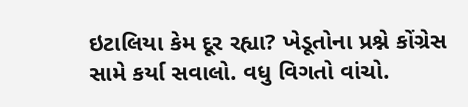ઇટાલિયા કેમ દૂર રહ્યા? ખેડૂતોના પ્રશ્ને કોંગ્રેસ સામે કર્યા સવાલો. વધુ વિગતો વાંચો.